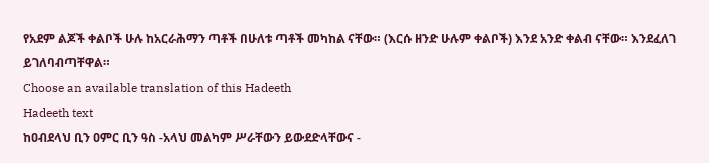የአደም ልጆች ቀልቦች ሁሉ ከአርራሕማን ጣቶች በሁለቱ ጣቶች መካከል ናቸው። (እርሱ ዘንድ ሁሉም ቀልቦች) እንደ አንድ ቀልብ ናቸው። እንደፈለገ ይገለባብጣቸዋል።
Choose an available translation of this Hadeeth
Hadeeth text
ከዐብደላህ ቢን ዐምር ቢን ዓስ -አላህ መልካም ሥራቸውን ይውደድላቸውና -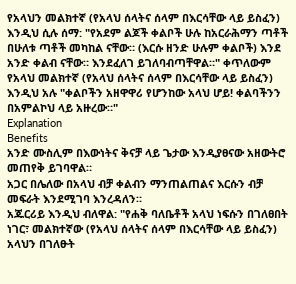የአላህን መልክተኛ (የአላህ ሰላትና ሰላም በእርሳቸው ላይ ይስፈን) እንዲህ ሲሉ ሰማ: "የአደም ልጆች ቀልቦች ሁሉ ከአርራሕማን ጣቶች በሁለቱ ጣቶች መካከል ናቸው። (እርሱ ዘንድ ሁሉም ቀልቦች) እንደ አንድ ቀልብ ናቸው። እንደፈለገ ይገለባብጣቸዋል።" ቀጥለውም የአላህ መልክተኛ (የአላህ ሰላትና ሰላም በእርሳቸው ላይ ይስፈን) እንዲህ አሉ "ቀልቦችን አዘዋዋሪ የሆንከው አላህ ሆይ! ቀልባችንን በአምልኮህ ላይ አዙረው።"
Explanation
Benefits
አንድ ሙስሊም በእውነትና ቅናቻ ላይ ጌታው እንዲያፀናው አዘውትሮ መጠየቅ ይገባዋል።
አጋር በሌለው በአላህ ብቻ ቀልብን ማንጠልጠልና እርሱን ብቻ መፍራት እንደሚገባ እንረዳለን።
አጁርሪይ እንዲህ ብለዋል: "የሐቅ ባለቤቶች አላህ ነፍሱን በገለፀበት ነገር፣ መልክተኛው (የአላህ ሰላትና ሰላም በእርሳቸው ላይ ይስፈን) አላህን በገለፁት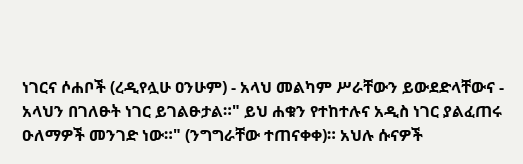ነገርና ሶሐቦች (ረዲየሏሁ ዐንሁም) - አላህ መልካም ሥራቸውን ይውደድላቸውና - አላህን በገለፁት ነገር ይገልፁታል።" ይህ ሐቁን የተከተሉና አዲስ ነገር ያልፈጠሩ ዑለማዎች መንገድ ነው።" (ንግግራቸው ተጠናቀቀ)። አህሉ ሱናዎች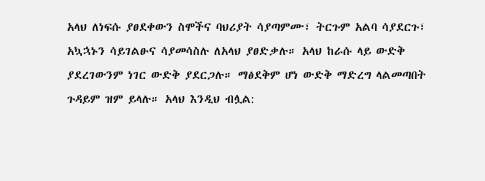አላህ ለነፍሱ ያፀደቀውን ስሞችና ባህሪያት ሳያጣምሙ፣ ትርጉም አልባ ሳያደርጉ፣ አኳኋኑን ሳይገልፁና ሳያመሳስሉ ለአላህ ያፀድቃሉ። አላህ ከራሱ ላይ ውድቅ ያደረገውንም ነገር ውድቅ ያደርጋሉ። ማፅደቅም ሆነ ውድቅ ማድረግ ላልመጣበት ጉዳይም ዝም ይላሉ። አላህ እንዲህ ብሏል: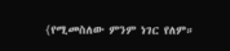{የሚመስለው ምንም ነገር የለም።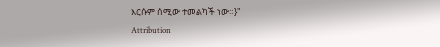እርሱም ሰሚው ተመልካች ነው።}"
Attribution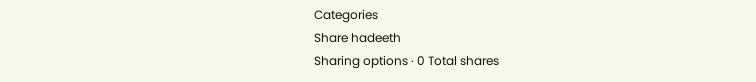Categories
Share hadeeth
Sharing options · 0 Total shares